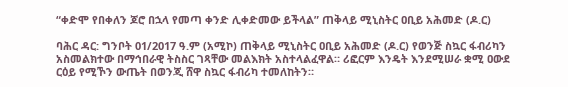“ቀድሞ የበቀለን ጆሮ በኋላ የመጣ ቀንድ ሊቀድመው ይችላል” ጠቅላይ ሚኒስትር ዐቢይ አሕመድ (ዶ.ር)

ባሕር ዳር: ግንቦት 01/2017 ዓ.ም (አሚኮ) ጠቅላይ ሚኒስትር ዐቢይ አሕመድ (ዶ.ር) የወንጅ ስኳር ፋብሪካን አስመልክተው በማኅበራዊ ትስስር ገጻቸው መልእክት አስተላልፈዋል። ሪፎርም እንዴት እንደሚሠራ ቋሚ ዐውደ ርዕይ የሚኾን ውጤት በወንጂ ሸዋ ስኳር ፋብሪካ ተመለከትን።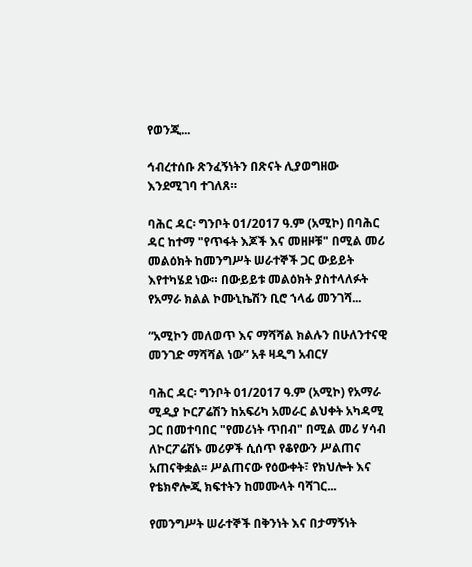የወንጂ...

ኅብረተሰቡ ጽንፈኝነትን በጽናት ሊያወግዘው እንደሚገባ ተገለጸ።

ባሕር ዳር፡ ግንቦት 01/2017 ዓ.ም (አሚኮ) በባሕር ዳር ከተማ "የጥፋት እጆች እና መዘዞቹ" በሚል መሪ መልዕክት ከመንግሥት ሠራተኞች ጋር ውይይት እየተካሄደ ነው። በውይይቱ መልዕክት ያስተላለፉት የአማራ ክልል ኮሙኒኬሽን ቢሮ ኀላፊ መንገሻ...

“አሚኮን መለወጥ እና ማሻሻል ክልሉን በሁለንተናዊ መንገድ ማሻሻል ነው” አቶ ዛዲግ አብርሃ

ባሕር ዳር፡ ግንቦት 01/2017 ዓ.ም (አሚኮ) የአማራ ሚዲያ ኮርፖሬሽን ከአፍሪካ አመራር ልህቀት አካዳሚ ጋር በመተባበር "የመሪነት ጥበብ" በሚል መሪ ሃሳብ ለኮርፖሬሽኑ መሪዎች ሲሰጥ የቆየውን ሥልጠና አጠናቅቋል፡፡ ሥልጠናው የዕውቀት፣ የክህሎት እና የቴክኖሎጂ ክፍተትን ከመሙላት ባሻገር...

የመንግሥት ሠራተኞች በቅንነት እና በታማኝነት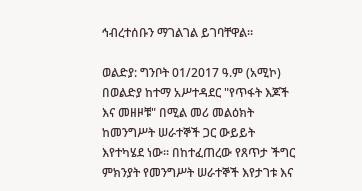ኅብረተሰቡን ማገልገል ይገባቸዋል።

ወልድያ: ግንቦት 01/2017 ዓ.ም (አሚኮ) በወልድያ ከተማ አሥተዳደር "የጥፋት እጆች እና መዘዞቹ" በሚል መሪ መልዕክት ከመንግሥት ሠራተኞች ጋር ውይይት እየተካሄደ ነው። በከተፈጠረው የጸጥታ ችግር ምክንያት የመንግሥት ሠራተኞች እየታገቱ እና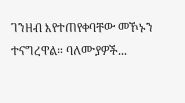ገንዘብ እየተጠየቀባቸው መኾኑን ተናግረዋል። ባለሙያዎች...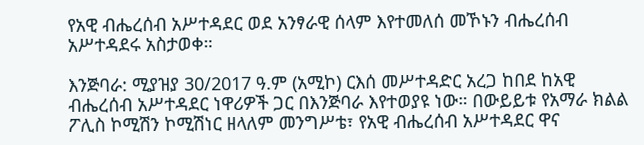የአዊ ብሔረሰብ አሥተዳደር ወደ አንፃራዊ ሰላም እየተመለሰ መኾኑን ብሔረሰብ አሥተዳደሩ አስታወቀ።

እንጅባራ: ሚያዝያ 30/2017 ዓ.ም (አሚኮ) ርእሰ መሥተዳድር አረጋ ከበደ ከአዊ ብሔረሰብ አሥተዳደር ነዋሪዎች ጋር በእንጅባራ እየተወያዩ ነው። በውይይቱ የአማራ ክልል ፖሊስ ኮሚሽን ኮሚሽነር ዘላለም መንግሥቴ፣ የአዊ ብሔረሰብ አሥተዳደር ዋና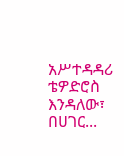አሥተዳዳሪ ቴዎድሮስ እንዳለው፣ በሀገር...